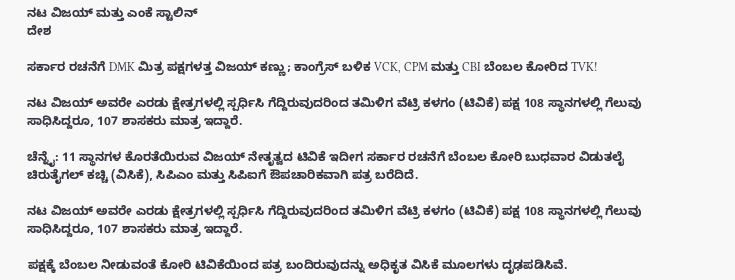ನಟ ವಿಜಯ್ ಮತ್ತು ಎಂಕೆ ಸ್ಟಾಲಿನ್
ದೇಶ

ಸರ್ಕಾರ ರಚನೆಗೆ DMK ಮಿತ್ರ ಪಕ್ಷಗಳತ್ತ ವಿಜಯ್ ಕಣ್ಣು; ಕಾಂಗ್ರೆಸ್ ಬಳಿಕ VCK, CPM ಮತ್ತು CBI ಬೆಂಬಲ ಕೋರಿದ TVK!

ನಟ ವಿಜಯ್ ಅವರೇ ಎರಡು ಕ್ಷೇತ್ರಗಳಲ್ಲಿ ಸ್ಪರ್ಧಿಸಿ ಗೆದ್ದಿರುವುದರಿಂದ ತಮಿಳಿಗ ವೆಟ್ರಿ ಕಳಗಂ (ಟಿವಿಕೆ) ಪಕ್ಷ 108 ಸ್ಥಾನಗಳಲ್ಲಿ ಗೆಲುವು ಸಾಧಿಸಿದ್ದರೂ, 107 ಶಾಸಕರು ಮಾತ್ರ ಇದ್ದಾರೆ.

ಚೆನ್ನೈ: 11 ಸ್ಥಾನಗಳ ಕೊರತೆಯಿರುವ ವಿಜಯ್ ನೇತೃತ್ವದ ಟಿವಿಕೆ ಇದೀಗ ಸರ್ಕಾರ ರಚನೆಗೆ ಬೆಂಬಲ ಕೋರಿ ಬುಧವಾರ ವಿಡುತಲೈ ಚಿರುತೈಗಲ್ ಕಚ್ಚಿ (ವಿಸಿಕೆ), ಸಿಪಿಎಂ ಮತ್ತು ಸಿಪಿಐಗೆ ಔಪಚಾರಿಕವಾಗಿ ಪತ್ರ ಬರೆದಿದೆ.

ನಟ ವಿಜಯ್ ಅವರೇ ಎರಡು ಕ್ಷೇತ್ರಗಳಲ್ಲಿ ಸ್ಪರ್ಧಿಸಿ ಗೆದ್ದಿರುವುದರಿಂದ ತಮಿಳಿಗ ವೆಟ್ರಿ ಕಳಗಂ (ಟಿವಿಕೆ) ಪಕ್ಷ 108 ಸ್ಥಾನಗಳಲ್ಲಿ ಗೆಲುವು ಸಾಧಿಸಿದ್ದರೂ, 107 ಶಾಸಕರು ಮಾತ್ರ ಇದ್ದಾರೆ.

ಪಕ್ಷಕ್ಕೆ ಬೆಂಬಲ ನೀಡುವಂತೆ ಕೋರಿ ಟಿವಿಕೆಯಿಂದ ಪತ್ರ ಬಂದಿರುವುದನ್ನು ಅಧಿಕೃತ ವಿಸಿಕೆ ಮೂಲಗಳು ದೃಢಪಡಿಸಿವೆ.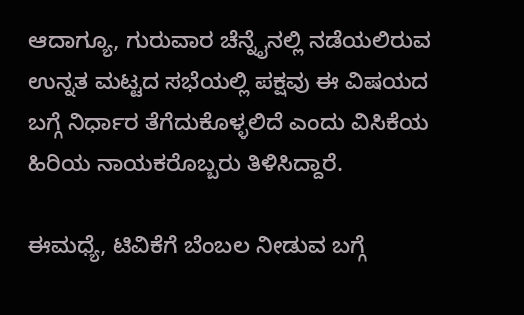ಆದಾಗ್ಯೂ, ಗುರುವಾರ ಚೆನ್ನೈನಲ್ಲಿ ನಡೆಯಲಿರುವ ಉನ್ನತ ಮಟ್ಟದ ಸಭೆಯಲ್ಲಿ ಪಕ್ಷವು ಈ ವಿಷಯದ ಬಗ್ಗೆ ನಿರ್ಧಾರ ತೆಗೆದುಕೊಳ್ಳಲಿದೆ ಎಂದು ವಿಸಿಕೆಯ ಹಿರಿಯ ನಾಯಕರೊಬ್ಬರು ತಿಳಿಸಿದ್ದಾರೆ.

ಈಮಧ್ಯೆ, ಟಿವಿಕೆಗೆ ಬೆಂಬಲ ನೀಡುವ ಬಗ್ಗೆ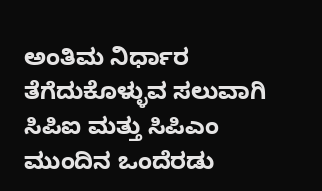ಅಂತಿಮ ನಿರ್ಧಾರ ತೆಗೆದುಕೊಳ್ಳುವ ಸಲುವಾಗಿ ಸಿಪಿಐ ಮತ್ತು ಸಿಪಿಎಂ ಮುಂದಿನ ಒಂದೆರಡು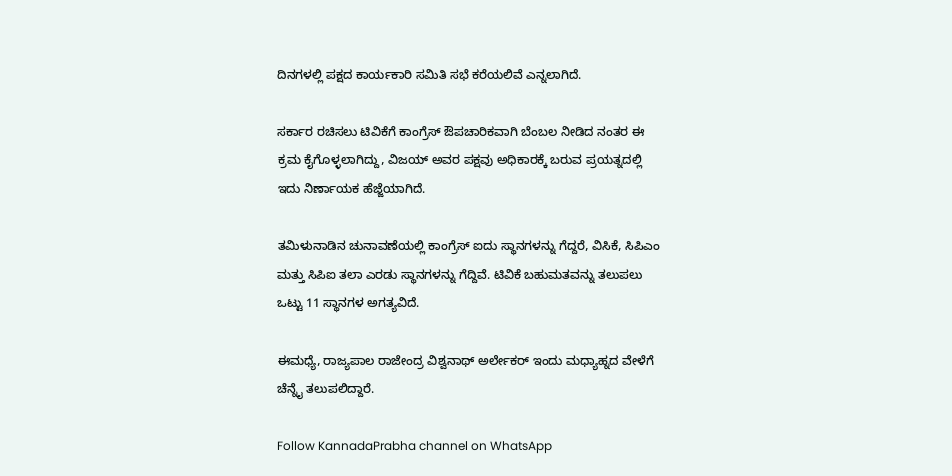ದಿನಗಳಲ್ಲಿ ಪಕ್ಷದ ಕಾರ್ಯಕಾರಿ ಸಮಿತಿ ಸಭೆ ಕರೆಯಲಿವೆ ಎನ್ನಲಾಗಿದೆ.

ಸರ್ಕಾರ ರಚಿಸಲು ಟಿವಿಕೆಗೆ ಕಾಂಗ್ರೆಸ್ ಔಪಚಾರಿಕವಾಗಿ ಬೆಂಬಲ ನೀಡಿದ ನಂತರ ಈ ಕ್ರಮ ಕೈಗೊಳ್ಳಲಾಗಿದ್ದು, ವಿಜಯ್ ಅವರ ಪಕ್ಷವು ಅಧಿಕಾರಕ್ಕೆ ಬರುವ ಪ್ರಯತ್ನದಲ್ಲಿ ಇದು ನಿರ್ಣಾಯಕ ಹೆಜ್ಜೆಯಾಗಿದೆ.

ತಮಿಳುನಾಡಿನ ಚುನಾವಣೆಯಲ್ಲಿ ಕಾಂಗ್ರೆಸ್ ಐದು ಸ್ಥಾನಗಳನ್ನು ಗೆದ್ದರೆ, ವಿಸಿಕೆ, ಸಿಪಿಎಂ ಮತ್ತು ಸಿಪಿಐ ತಲಾ ಎರಡು ಸ್ಥಾನಗಳನ್ನು ಗೆದ್ದಿವೆ. ಟಿವಿಕೆ ಬಹುಮತವನ್ನು ತಲುಪಲು ಒಟ್ಟು 11 ಸ್ಥಾನಗಳ ಅಗತ್ಯವಿದೆ.

ಈಮಧ್ಯೆ, ರಾಜ್ಯಪಾಲ ರಾಜೇಂದ್ರ ವಿಶ್ವನಾಥ್ ಅರ್ಲೇಕರ್ ಇಂದು ಮಧ್ಯಾಹ್ನದ ವೇಳೆಗೆ ಚೆನ್ನೈ ತಲುಪಲಿದ್ದಾರೆ.

Follow KannadaPrabha channel on WhatsApp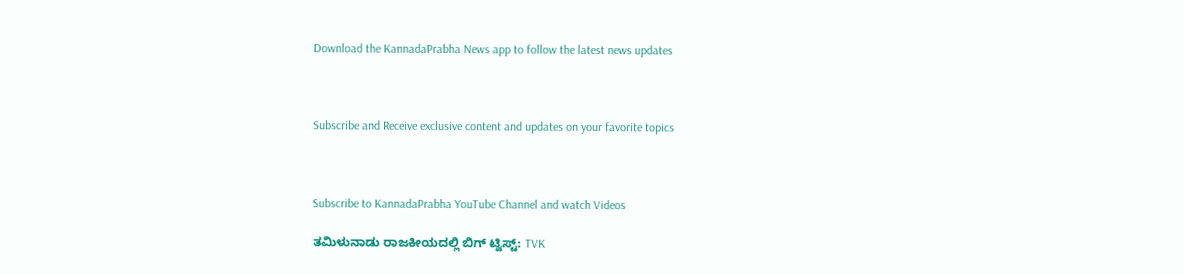Download the KannadaPrabha News app to follow the latest news updates



Subscribe and Receive exclusive content and updates on your favorite topics



Subscribe to KannadaPrabha YouTube Channel and watch Videos

ತಮಿಳುನಾಡು ರಾಜಕೀಯದಲ್ಲಿ ಬಿಗ್ ಟ್ವಿಸ್ಟ್: TVK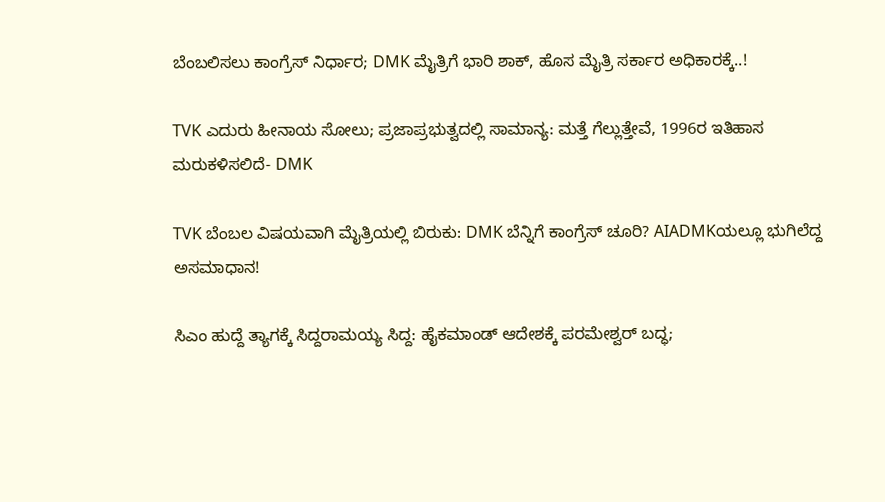ಬೆಂಬಲಿಸಲು ಕಾಂಗ್ರೆಸ್ ನಿರ್ಧಾರ; DMK ಮೈತ್ರಿಗೆ ಭಾರಿ ಶಾಕ್, ಹೊಸ ಮೈತ್ರಿ ಸರ್ಕಾರ ಅಧಿಕಾರಕ್ಕೆ..!

TVK ಎದುರು ಹೀನಾಯ ಸೋಲು; ಪ್ರಜಾಪ್ರಭುತ್ವದಲ್ಲಿ ಸಾಮಾನ್ಯ: ಮತ್ತೆ ಗೆಲ್ಲುತ್ತೇವೆ, 1996ರ ಇತಿಹಾಸ ಮರುಕಳಿಸಲಿದೆ- DMK

TVK ಬೆಂಬಲ ವಿಷಯವಾಗಿ ಮೈತ್ರಿಯಲ್ಲಿ ಬಿರುಕು: DMK ಬೆನ್ನಿಗೆ ಕಾಂಗ್ರೆಸ್ ಚೂರಿ? AIADMKಯಲ್ಲೂ ಭುಗಿಲೆದ್ದ ಅಸಮಾಧಾನ!

ಸಿಎಂ ಹುದ್ದೆ ತ್ಯಾಗಕ್ಕೆ ಸಿದ್ದರಾಮಯ್ಯ ಸಿದ್ದ: ಹೈಕಮಾಂಡ್ ಆದೇಶಕ್ಕೆ ಪರಮೇಶ್ವರ್ ಬದ್ಧ;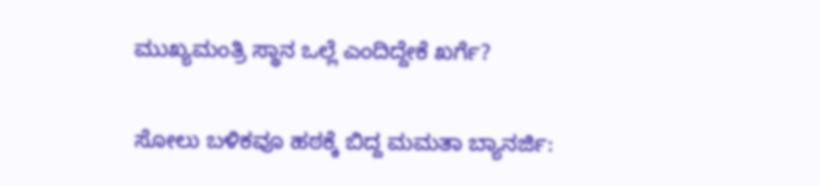ಮುಖ್ಯಮಂತ್ರಿ ಸ್ಥಾನ ಒಲ್ಲೆ ಎಂದಿದ್ದೇಕೆ ಖರ್ಗೆ?

ಸೋಲು ಬಳಿಕವೂ ಹಠಕ್ಕೆ ಬಿದ್ದ ಮಮತಾ ಬ್ಯಾನರ್ಜಿ: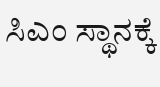ಸಿಎಂ ಸ್ಥಾನಕ್ಕೆ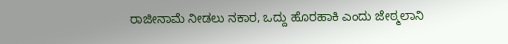ರಾಜೀನಾಮೆ ನೀಡಲು ನಕಾರ, ಒದ್ದು ಹೊರಹಾಕಿ ಎಂದು ಜೇಠ್ಮಲಾನಿ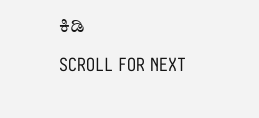ಕಿಡಿ

SCROLL FOR NEXT